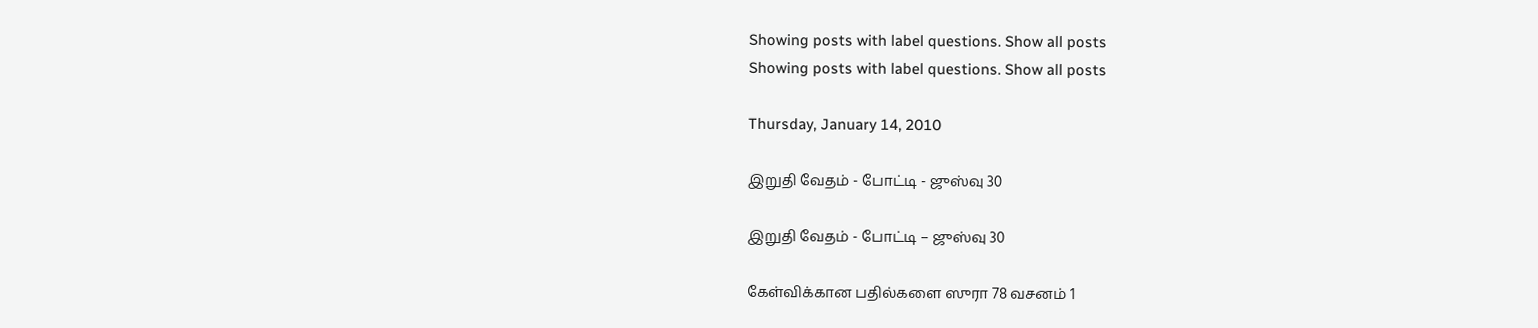Showing posts with label questions. Show all posts
Showing posts with label questions. Show all posts

Thursday, January 14, 2010

இறுதி வேதம் - போட்டி - ஜுஸ்வு 30

இறுதி வேதம் - போட்டி – ஜுஸ்வு 30

கேள்விக்கான பதில்களை ஸுரா 78 வசனம் 1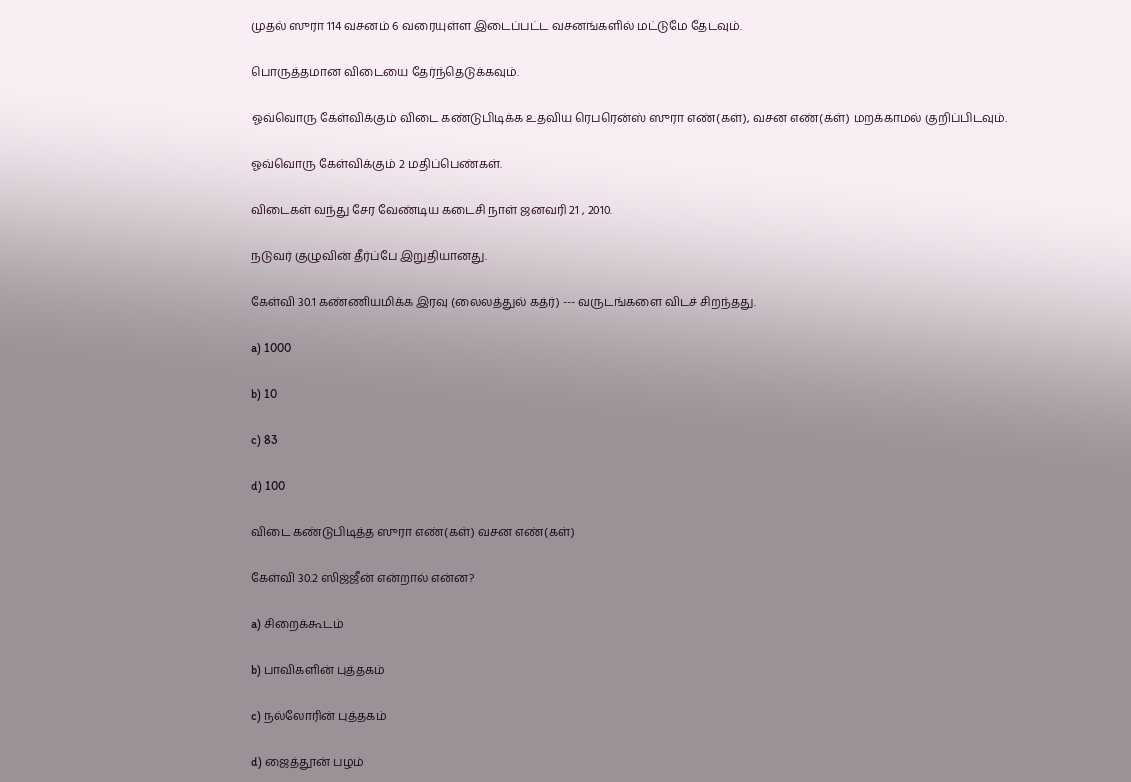முதல் ஸுரா 114 வசனம் 6 வரையுள்ள இடைப்பட்ட வசனங்களில் மட்டுமே தேடவும்.

பொருத்தமான விடையை தேர்ந்தெடுக்கவும்.

ஓவ்வொரு கேள்விக்கும் விடை கண்டுபிடிக்க உதவிய ரெபரென்ஸ் ஸுரா எண்(கள்), வசன எண்(கள்) மறக்காமல் குறிப்பிடவும்.

ஓவ்வொரு கேள்விக்கும் 2 மதிப்பெண்கள்.

விடைகள் வந்து சேர வேண்டிய கடைசி நாள் ஜனவரி 21 , 2010.

நடுவர் குழுவின் தீர்ப்பே இறுதியானது.

கேள்வி 30.1 கண்ணியமிக்க இரவு (லைலத்துல் கத்ர்) --- வருடங்களை விடச் சிறந்தது.

a) 1000

b) 10

c) 83

d) 100

விடை கண்டுபிடித்த ஸுரா எண்(கள்) வசன எண்(கள்)

கேள்வி 30.2 ஸிஜ்ஜீன் என்றால் என்ன?

a) சிறைக்கூடம்

b) பாவிகளின் புத்தகம்

c) நல்லோரின் புத்தகம்

d) ஜைத்தூன் பழம்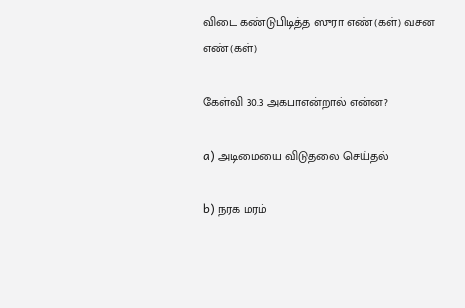விடை கண்டுபிடித்த ஸுரா எண்(கள்) வசன எண்(கள்)

கேள்வி 30.3 அகபாஎன்றால் என்ன?

a) அடிமையை விடுதலை செய்தல்

b) நரக மரம்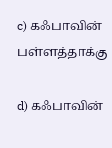c) கஃபாவின் பள்ளத்தாக்கு

d) கஃபாவின்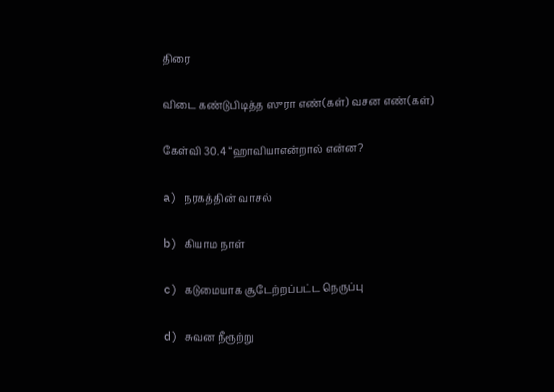திரை

விடை கண்டுபிடித்த ஸுரா எண்(கள்) வசன எண்(கள்)

கேள்வி 30.4 “ஹாவியாஎன்றால் என்ன?

a) நரகத்தின் வாசல்

b) கியாம நாள்

c) கடுமையாக சூடேற்றப்பட்ட நெருப்பு

d) சுவன நீரூற்று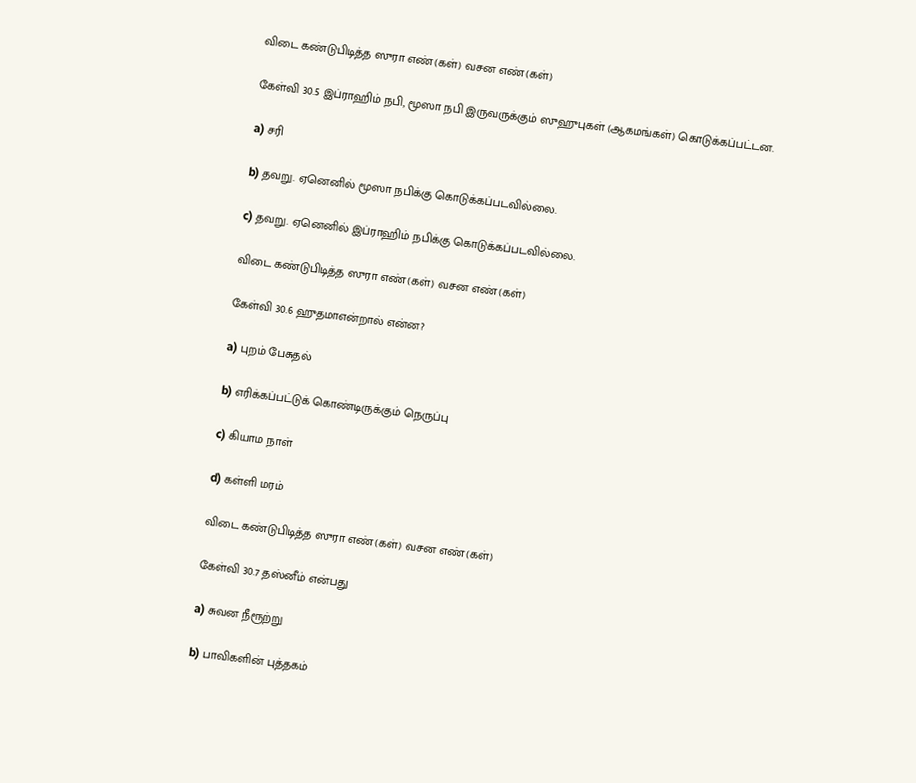விடை கண்டுபிடித்த ஸுரா எண்(கள்) வசன எண்(கள்)

கேள்வி 30.5 இப்ராஹிம் நபி, மூஸா நபி இருவருக்கும் ஸுஹுபுகள் (ஆகமங்கள்) கொடுக்கப்பட்டன.

a) சரி

b) தவறு. ஏனெனில் மூஸா நபிக்கு கொடுக்கப்படவில்லை.

c) தவறு. ஏனெனில் இப்ராஹிம் நபிக்கு கொடுக்கப்படவில்லை.

விடை கண்டுபிடித்த ஸுரா எண்(கள்) வசன எண்(கள்)

கேள்வி 30.6 ஹுதமாஎன்றால் என்ன?

a) புறம் பேசுதல்

b) எரிக்கப்பட்டுக் கொண்டிருக்கும் நெருப்பு

c) கியாம நாள்

d) கள்ளி மரம்

விடை கண்டுபிடித்த ஸுரா எண்(கள்) வசன எண்(கள்)

கேள்வி 30.7 தஸ்னீம் என்பது

a) சுவன நீரூற்று

b) பாவிகளின் புத்தகம்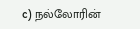c) நல்லோரின்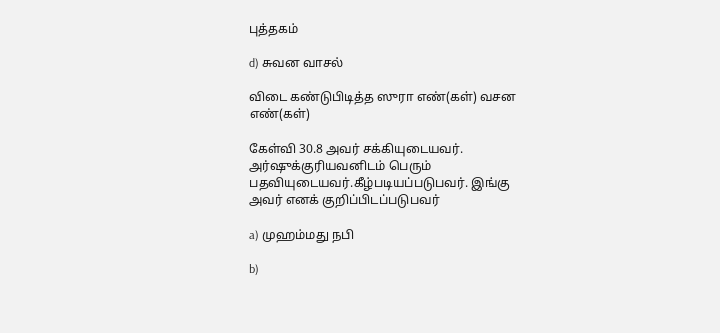புத்தகம்

d) சுவன வாசல்

விடை கண்டுபிடித்த ஸுரா எண்(கள்) வசன எண்(கள்)

கேள்வி 30.8 அவர் சக்கியுடையவர். அர்ஷுக்குரியவனிடம் பெரும் பதவியுடையவர்.கீழ்படியப்படுபவர். இங்கு அவர் எனக் குறிப்பிடப்படுபவர்

a) முஹம்மது நபி

b)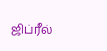ஜிப்ரீல்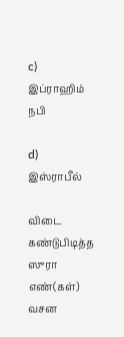c) இப்ராஹிம் நபி

d) இஸ்ராபீல்

விடை கண்டுபிடித்த ஸுரா எண்(கள்) வசன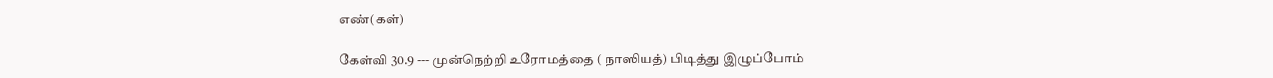எண்(கள்)

கேள்வி 30.9 --- முன்நெற்றி உரோமத்தை ( நாஸியத்) பிடித்து இழுப்போம்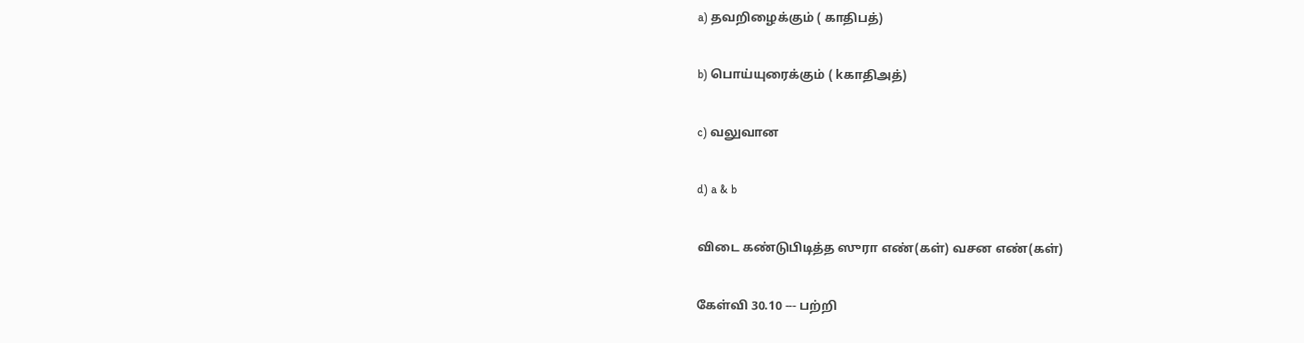a) தவறிழைக்கும் ( காதிபத்)

b) பொய்யுரைக்கும் ( kகாதிஅத்)

c) வலுவான

d) a & b

விடை கண்டுபிடித்த ஸுரா எண்(கள்) வசன எண்(கள்)

கேள்வி 30.10 --- பற்றி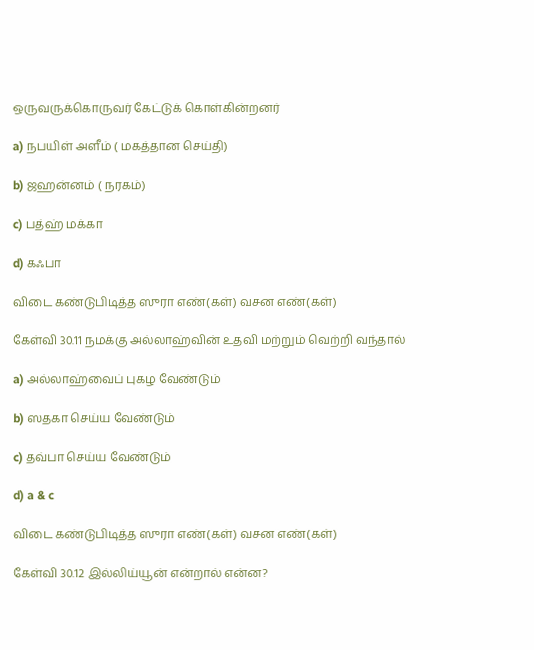ஒருவருக்கொருவர் கேட்டுக் கொள்கின்றனர்

a) நபயிள் அளீம் ( மகத்தான செய்தி)

b) ஜஹன்னம் ( நரகம்)

c) பத்ஹ் மக்கா

d) கஃபா

விடை கண்டுபிடித்த ஸுரா எண்(கள்) வசன எண்(கள்)

கேள்வி 30.11 நமக்கு அல்லாஹ்வின் உதவி மற்றும் வெற்றி வந்தால்

a) அல்லாஹ்வைப் புகழ வேண்டும்

b) ஸதகா செய்ய வேண்டும்

c) தவ்பா செய்ய வேண்டும்

d) a & c

விடை கண்டுபிடித்த ஸுரா எண்(கள்) வசன எண்(கள்)

கேள்வி 30.12 இல்லிய்யூன் என்றால் என்ன?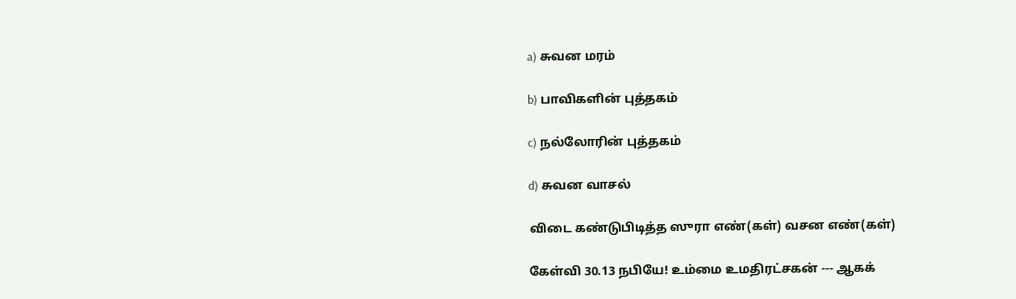a) சுவன மரம்

b) பாவிகளின் புத்தகம்

c) நல்லோரின் புத்தகம்

d) சுவன வாசல்

விடை கண்டுபிடித்த ஸுரா எண்(கள்) வசன எண்(கள்)

கேள்வி 30.13 நபியே! உம்மை உமதிரட்சகன் --- ஆகக்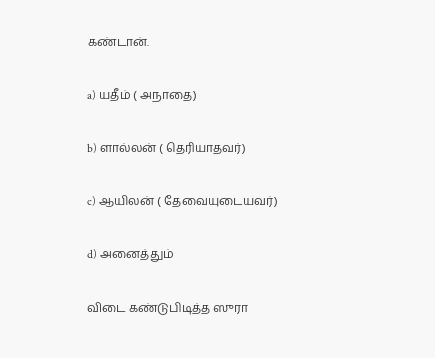கண்டான்.

a) யதீம் ( அநாதை)

b) ளால்லன் ( தெரியாதவர்)

c) ஆயிலன் ( தேவையுடையவர்)

d) அனைத்தும்

விடை கண்டுபிடித்த ஸுரா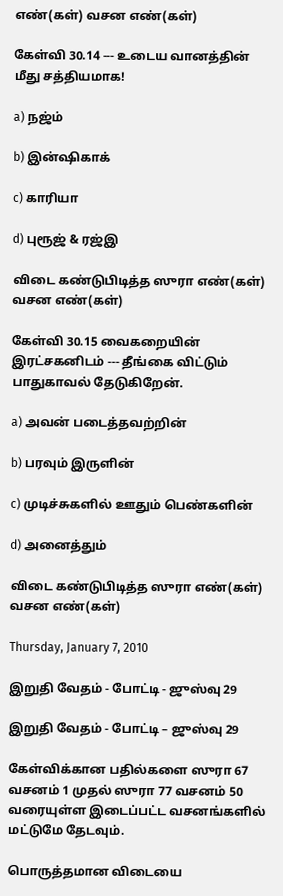எண்(கள்) வசன எண்(கள்)

கேள்வி 30.14 --- உடைய வானத்தின் மீது சத்தியமாக!

a) நஜ்ம்

b) இன்ஷிகாக்

c) காரியா

d) புரூஜ் & ரஜ்இ

விடை கண்டுபிடித்த ஸுரா எண்(கள்) வசன எண்(கள்)

கேள்வி 30.15 வைகறையின் இரட்சகனிடம் --- தீங்கை விட்டும் பாதுகாவல் தேடுகிறேன்.

a) அவன் படைத்தவற்றின்

b) பரவும் இருளின்

c) முடிச்சுகளில் ஊதும் பெண்களின்

d) அனைத்தும்

விடை கண்டுபிடித்த ஸுரா எண்(கள்) வசன எண்(கள்)

Thursday, January 7, 2010

இறுதி வேதம் - போட்டி - ஜுஸ்வு 29

இறுதி வேதம் - போட்டி – ஜுஸ்வு 29

கேள்விக்கான பதில்களை ஸுரா 67 வசனம் 1 முதல் ஸுரா 77 வசனம் 50 வரையுள்ள இடைப்பட்ட வசனங்களில் மட்டுமே தேடவும்.

பொருத்தமான விடையை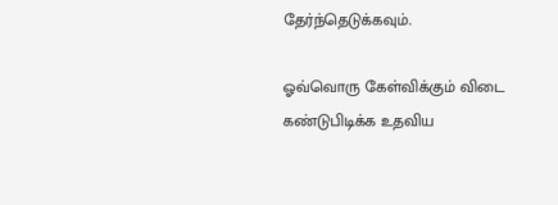தேர்ந்தெடுக்கவும்.

ஓவ்வொரு கேள்விக்கும் விடை கண்டுபிடிக்க உதவிய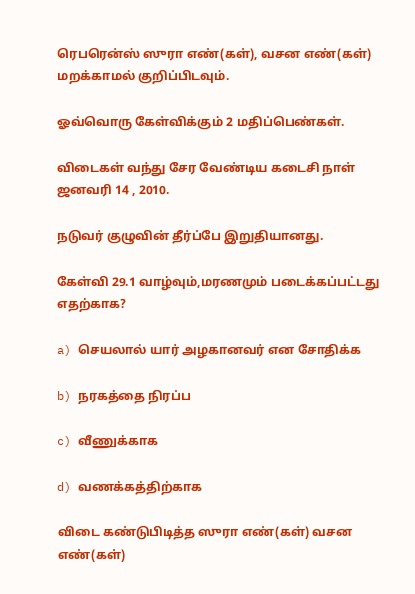ரெபரென்ஸ் ஸுரா எண்(கள்), வசன எண்(கள்) மறக்காமல் குறிப்பிடவும்.

ஓவ்வொரு கேள்விக்கும் 2 மதிப்பெண்கள்.

விடைகள் வந்து சேர வேண்டிய கடைசி நாள் ஜனவரி 14 , 2010.

நடுவர் குழுவின் தீர்ப்பே இறுதியானது.

கேள்வி 29.1 வாழ்வும்,மரணமும் படைக்கப்பட்டது எதற்காக?

a) செயலால் யார் அழகானவர் என சோதிக்க

b) நரகத்தை நிரப்ப

c) வீணுக்காக

d) வணக்கத்திற்காக

விடை கண்டுபிடித்த ஸுரா எண்(கள்) வசன எண்(கள்)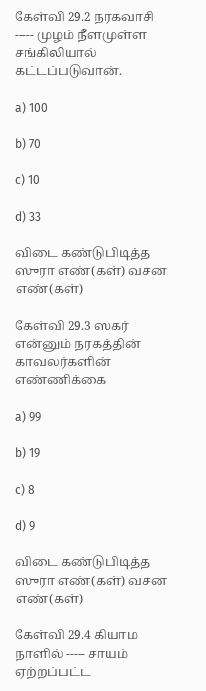கேள்வி 29.2 நரகவாசி ----- முழம் நீளமுள்ள சங்கிலியால் கட்டப்படுவான்.

a) 100

b) 70

c) 10

d) 33

விடை கண்டுபிடித்த ஸுரா எண்(கள்) வசன எண்(கள்)

கேள்வி 29.3 ஸகர் என்னும் நரகத்தின் காவலர்களின் எண்ணிக்கை

a) 99

b) 19

c) 8

d) 9

விடை கண்டுபிடித்த ஸுரா எண்(கள்) வசன எண்(கள்)

கேள்வி 29.4 கியாம நாளில் ----- சாயம் ஏற்றப்பட்ட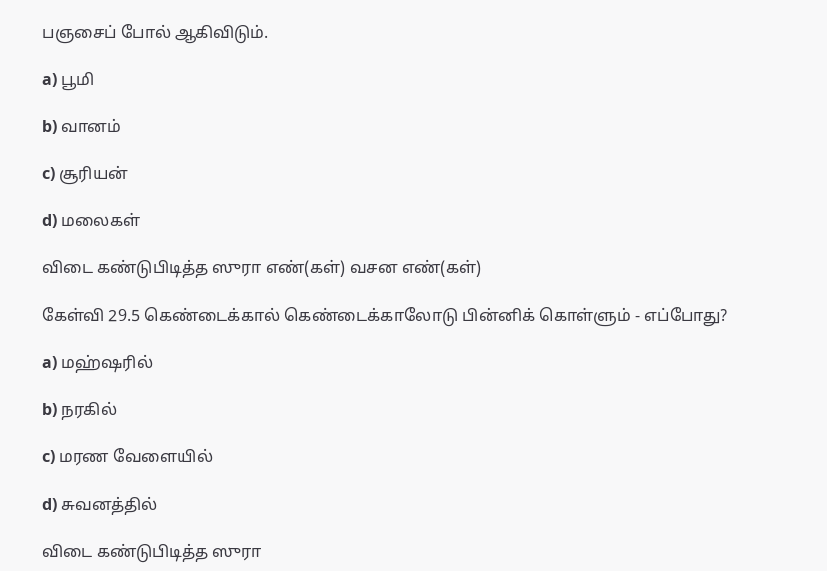பஞசைப் போல் ஆகிவிடும்.

a) பூமி

b) வானம்

c) சூரியன்

d) மலைகள்

விடை கண்டுபிடித்த ஸுரா எண்(கள்) வசன எண்(கள்)

கேள்வி 29.5 கெண்டைக்கால் கெண்டைக்காலோடு பின்னிக் கொள்ளும் - எப்போது?

a) மஹ்ஷரில்

b) நரகில்

c) மரண வேளையில்

d) சுவனத்தில்

விடை கண்டுபிடித்த ஸுரா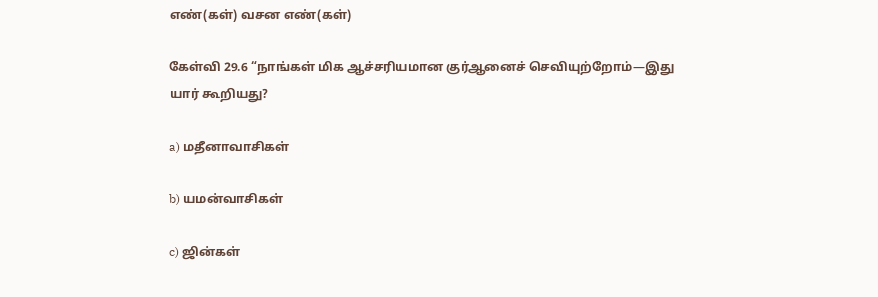எண்(கள்) வசன எண்(கள்)

கேள்வி 29.6 “நாங்கள் மிக ஆச்சரியமான குர்ஆனைச் செவியுற்றோம்—இது யார் கூறியது?

a) மதீனாவாசிகள்

b) யமன்வாசிகள்

c) ஜின்கள்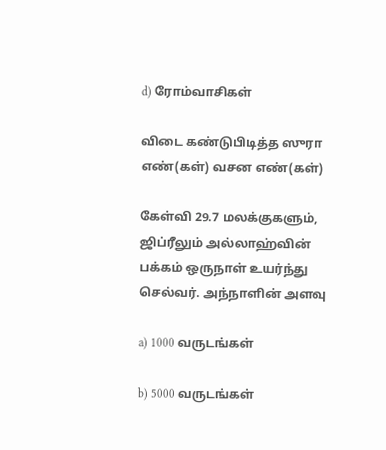d) ரோம்வாசிகள்

விடை கண்டுபிடித்த ஸுரா எண்(கள்) வசன எண்(கள்)

கேள்வி 29.7 மலக்குகளும், ஜிப்ரீலும் அல்லாஹ்வின் பக்கம் ஒருநாள் உயர்ந்து செல்வர். அந்நாளின் அளவு

a) 1000 வருடங்கள்

b) 5000 வருடங்கள்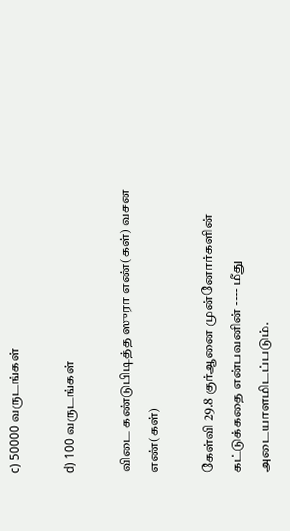c) 50000 வருடங்கள்

d) 100 வருடங்கள்

விடை கண்டுபிடித்த ஸுரா எண்(கள்) வசன எண்(கள்)

கேள்வி 29.8 குர்ஆனை முன்னோர்களின் கட்டுக்கதை என்பவனின் ---- மீது அடையாளமிடப்படும்.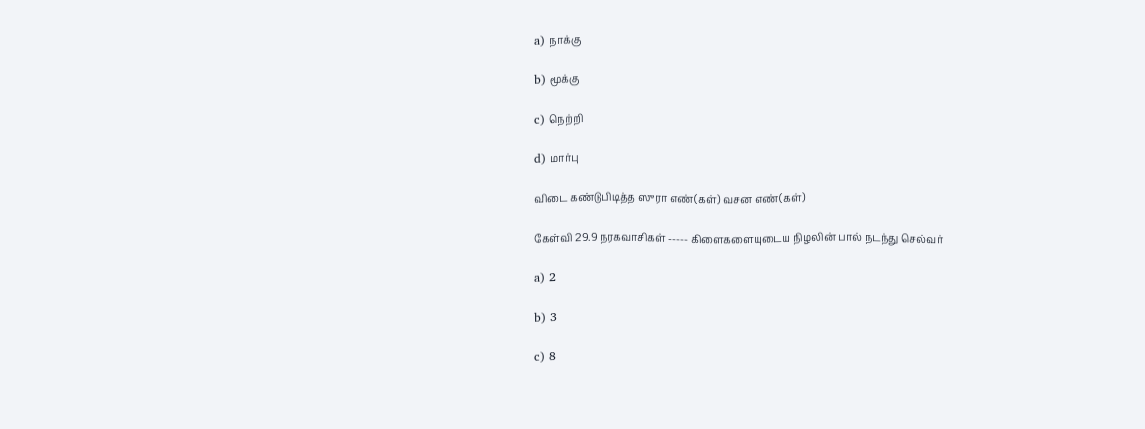a) நாக்கு

b) மூக்கு

c) நெற்றி

d) மார்பு

விடை கண்டுபிடித்த ஸுரா எண்(கள்) வசன எண்(கள்)

கேள்வி 29.9 நரகவாசிகள் ----- கிளைகளையுடைய நிழலின் பால் நடந்து செல்வர்

a) 2

b) 3

c) 8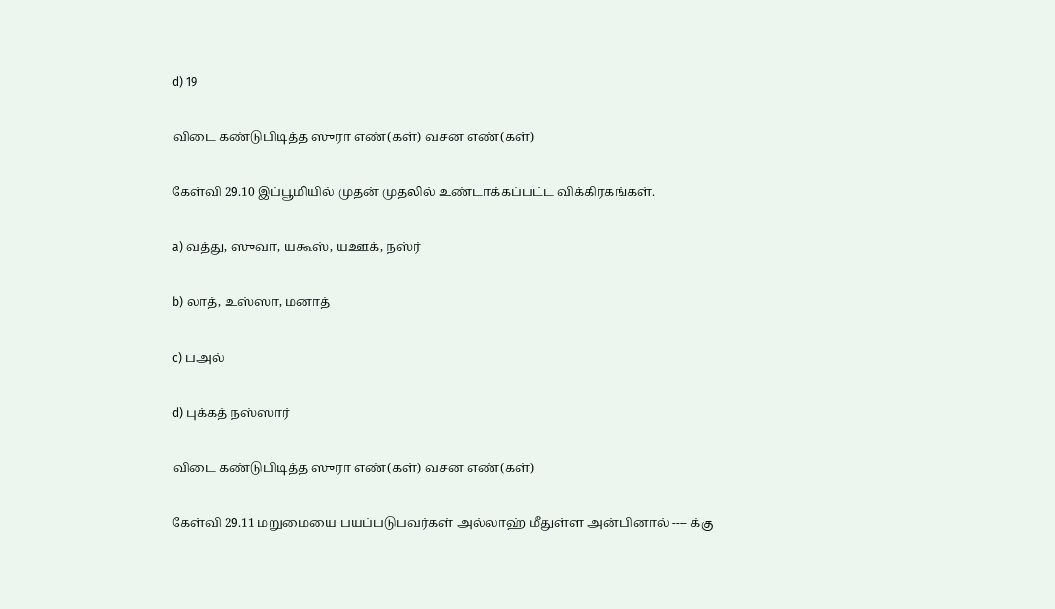d) 19

விடை கண்டுபிடித்த ஸுரா எண்(கள்) வசன எண்(கள்)

கேள்வி 29.10 இப்பூமியில் முதன் முதலில் உண்டாக்கப்பட்ட விக்கிரகங்கள்.

a) வத்து, ஸுவா, யகூஸ், யஊக், நஸ்ர்

b) லாத், உஸ்ஸா, மனாத்

c) பஅல்

d) புக்கத் நஸ்ஸார்

விடை கண்டுபிடித்த ஸுரா எண்(கள்) வசன எண்(கள்)

கேள்வி 29.11 மறுமையை பயப்படுபவர்கள் அல்லாஹ் மீதுள்ள அன்பினால் ---- க்கு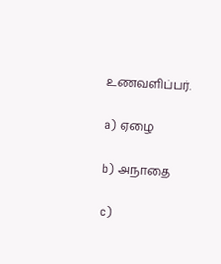உணவளிப்பர்.

a) ஏழை

b) அநாதை

c)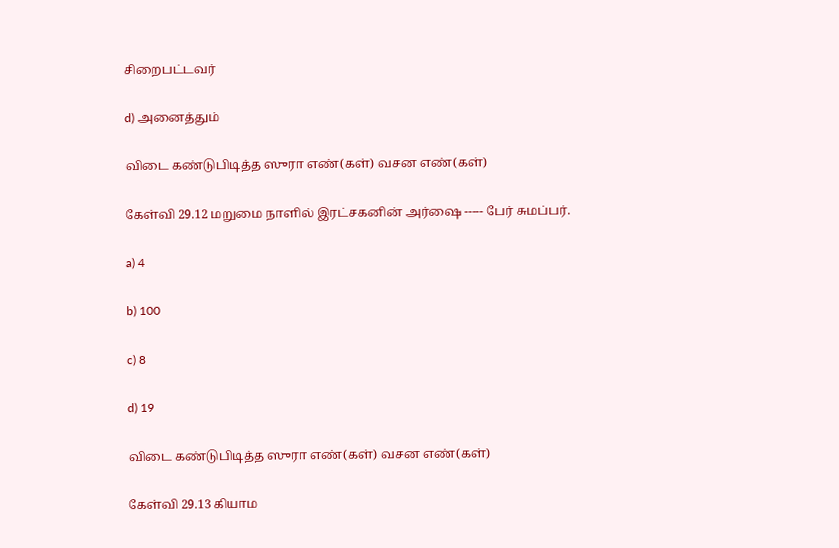சிறைபட்டவர்

d) அனைத்தும்

விடை கண்டுபிடித்த ஸுரா எண்(கள்) வசன எண்(கள்)

கேள்வி 29.12 மறுமை நாளில் இரட்சகனின் அர்ஷை ----- பேர் சுமப்பர்.

a) 4

b) 100

c) 8

d) 19

விடை கண்டுபிடித்த ஸுரா எண்(கள்) வசன எண்(கள்)

கேள்வி 29.13 கியாம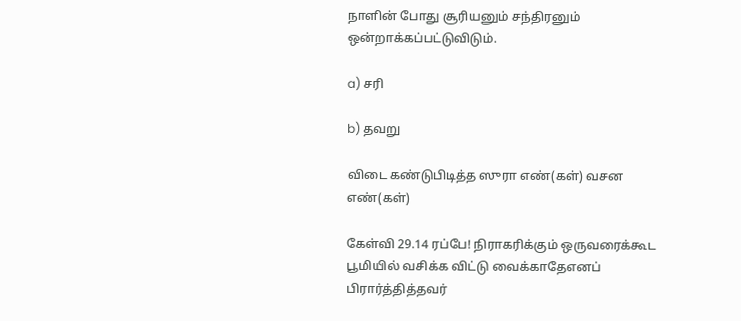நாளின் போது சூரியனும் சந்திரனும் ஒன்றாக்கப்பட்டுவிடும்.

a) சரி

b) தவறு

விடை கண்டுபிடித்த ஸுரா எண்(கள்) வசன எண்(கள்)

கேள்வி 29.14 ரப்பே! நிராகரிக்கும் ஒருவரைக்கூட பூமியில் வசிக்க விட்டு வைக்காதேஎனப் பிரார்த்தித்தவர்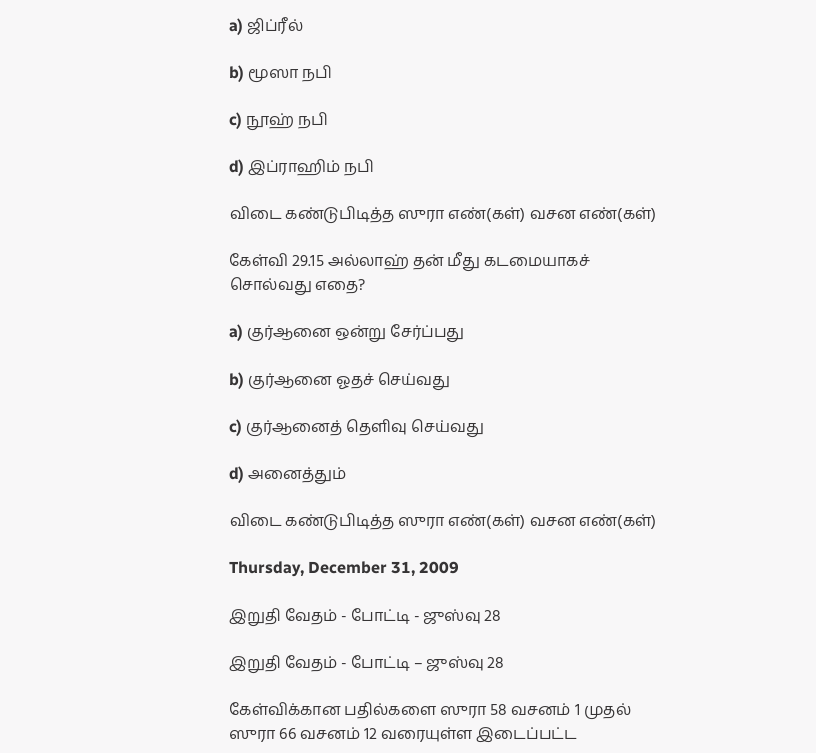a) ஜிப்ரீல்

b) மூஸா நபி

c) நூஹ் நபி

d) இப்ராஹிம் நபி

விடை கண்டுபிடித்த ஸுரா எண்(கள்) வசன எண்(கள்)

கேள்வி 29.15 அல்லாஹ் தன் மீது கடமையாகச் சொல்வது எதை?

a) குர்ஆனை ஒன்று சேர்ப்பது

b) குர்ஆனை ஓதச் செய்வது

c) குர்ஆனைத் தெளிவு செய்வது

d) அனைத்தும்

விடை கண்டுபிடித்த ஸுரா எண்(கள்) வசன எண்(கள்)

Thursday, December 31, 2009

இறுதி வேதம் - போட்டி - ஜுஸ்வு 28

இறுதி வேதம் - போட்டி – ஜுஸ்வு 28

கேள்விக்கான பதில்களை ஸுரா 58 வசனம் 1 முதல் ஸுரா 66 வசனம் 12 வரையுள்ள இடைப்பட்ட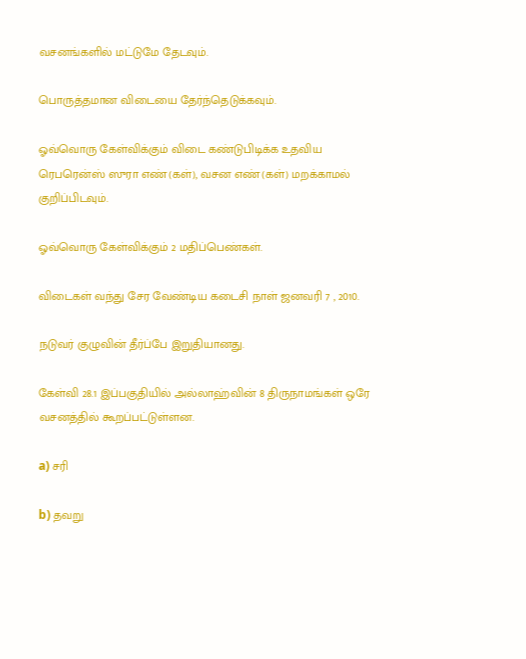வசனங்களில் மட்டுமே தேடவும்.

பொருத்தமான விடையை தேர்ந்தெடுக்கவும்.

ஓவ்வொரு கேள்விக்கும் விடை கண்டுபிடிக்க உதவிய ரெபரென்ஸ் ஸுரா எண்(கள்), வசன எண்(கள்) மறக்காமல் குறிப்பிடவும்.

ஓவ்வொரு கேள்விக்கும் 2 மதிப்பெண்கள்.

விடைகள் வந்து சேர வேண்டிய கடைசி நாள் ஜனவரி 7 , 2010.

நடுவர் குழுவின் தீர்ப்பே இறுதியானது.

கேள்வி 28.1 இப்பகுதியில் அல்லாஹ்வின் 8 திருநாமங்கள் ஒரே வசனத்தில் கூறப்பட்டுள்ளன.

a) சரி

b) தவறு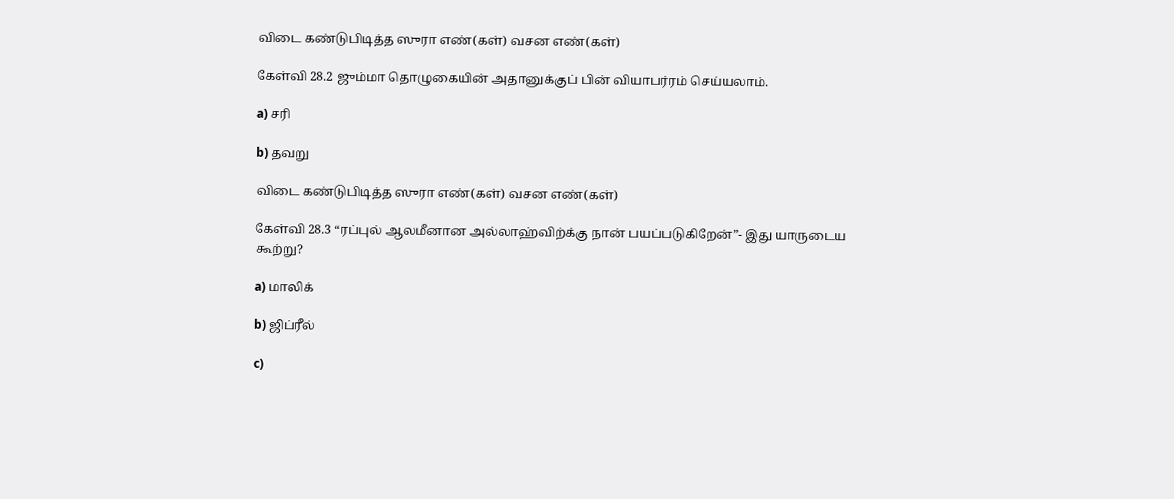விடை கண்டுபிடித்த ஸுரா எண்(கள்) வசன எண்(கள்)

கேள்வி 28.2 ஜும்மா தொழுகையின் அதானுக்குப் பின் வியாபர்ரம் செய்யலாம்.

a) சரி

b) தவறு

விடை கண்டுபிடித்த ஸுரா எண்(கள்) வசன எண்(கள்)

கேள்வி 28.3 “ரப்புல் ஆலமீனான அல்லாஹ்விற்க்கு நான் பயப்படுகிறேன்”- இது யாருடைய கூற்று?

a) மாலிக்

b) ஜிப்ரீல்

c)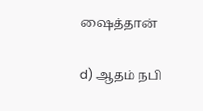ஷைத்தான்

d) ஆதம் நபி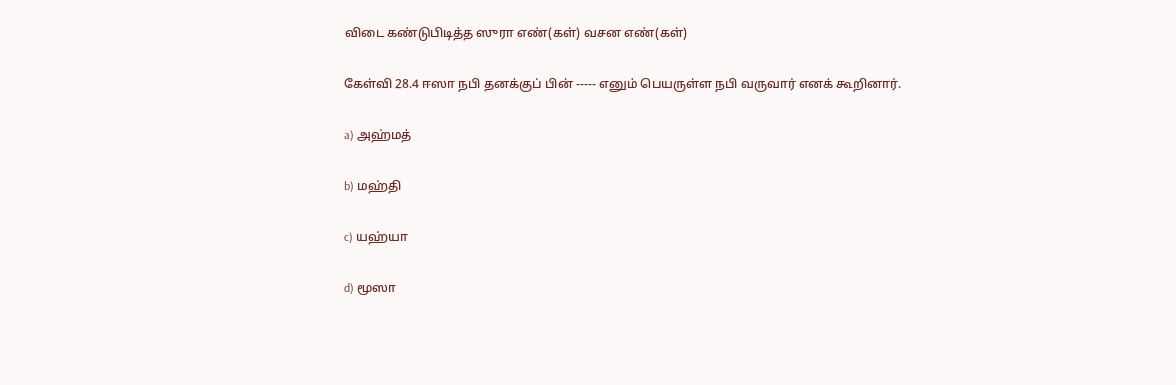விடை கண்டுபிடித்த ஸுரா எண்(கள்) வசன எண்(கள்)

கேள்வி 28.4 ஈஸா நபி தனக்குப் பின் ----- எனும் பெயருள்ள நபி வருவார் எனக் கூறினார்.

a) அஹ்மத்

b) மஹ்தி

c) யஹ்யா

d) மூஸா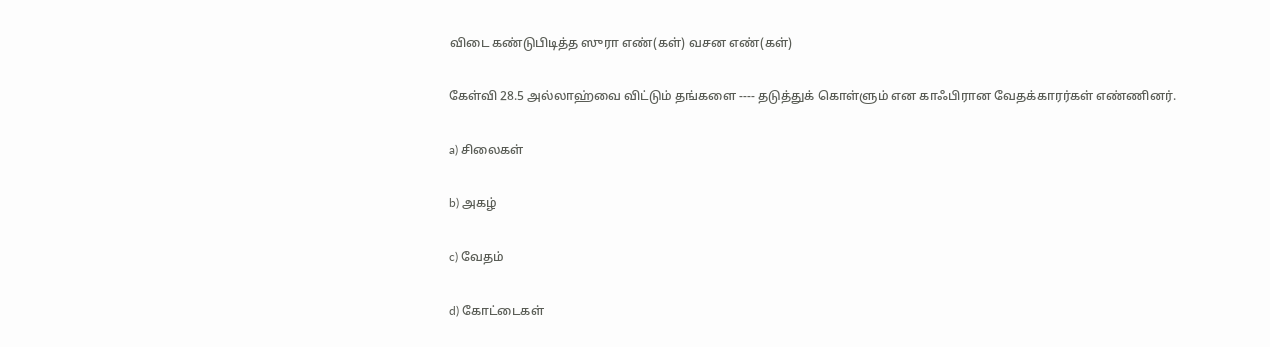விடை கண்டுபிடித்த ஸுரா எண்(கள்) வசன எண்(கள்)

கேள்வி 28.5 அல்லாஹ்வை விட்டும் தங்களை ---- தடுத்துக் கொள்ளும் என காஃபிரான வேதக்காரர்கள் எண்ணினர்.

a) சிலைகள்

b) அகழ்

c) வேதம்

d) கோட்டைகள்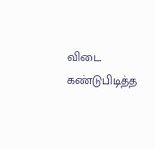விடை கண்டுபிடித்த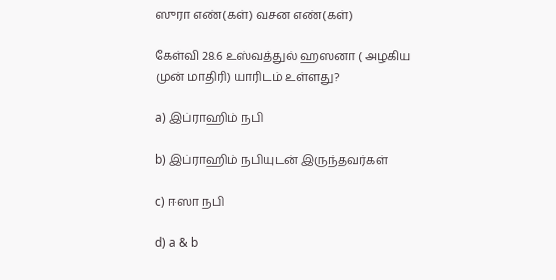ஸுரா எண்(கள்) வசன எண்(கள்)

கேள்வி 28.6 உஸ்வத்துல் ஹஸனா ( அழகிய முன் மாதிரி) யாரிடம் உள்ளது?

a) இப்ராஹிம் நபி

b) இப்ராஹிம் நபியுடன் இருந்தவர்கள்

c) ஈஸா நபி

d) a & b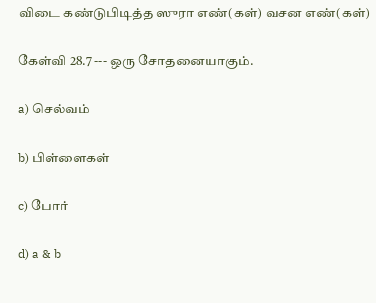விடை கண்டுபிடித்த ஸுரா எண்(கள்) வசன எண்(கள்)

கேள்வி 28.7 --- ஒரு சோதனையாகும்.

a) செல்வம்

b) பிள்ளைகள்

c) போர்

d) a & b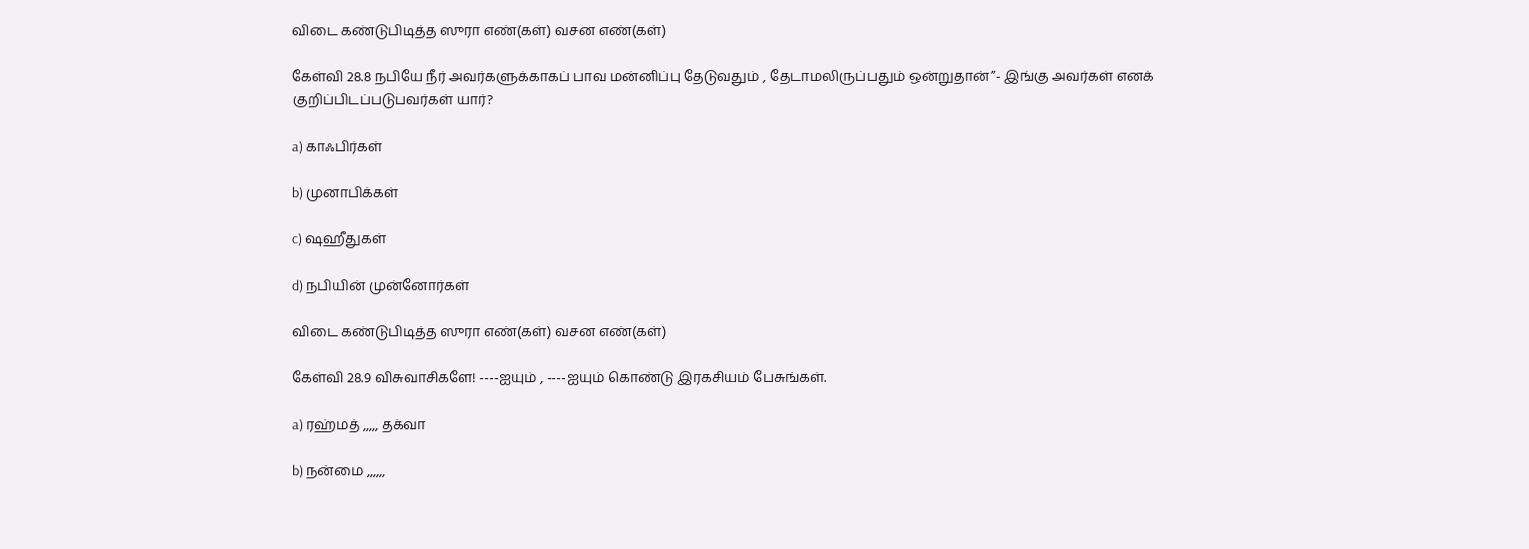விடை கண்டுபிடித்த ஸுரா எண்(கள்) வசன எண்(கள்)

கேள்வி 28.8 நபியே நீர் அவர்களுக்காகப் பாவ மன்னிப்பு தேடுவதும் , தேடாமலிருப்பதும் ஒன்றுதான்”- இங்கு அவர்கள் எனக் குறிப்பிடப்படுபவர்கள் யார்?

a) காஃபிர்கள்

b) முனாபிக்கள்

c) ஷஹீதுகள்

d) நபியின் முன்னோர்கள்

விடை கண்டுபிடித்த ஸுரா எண்(கள்) வசன எண்(கள்)

கேள்வி 28.9 விசுவாசிகளே! ----ஐயும் , ----ஐயும் கொண்டு இரகசியம் பேசுங்கள்.

a) ரஹ்மத் ,,,,, தக்வா

b) நன்மை ,,,,,,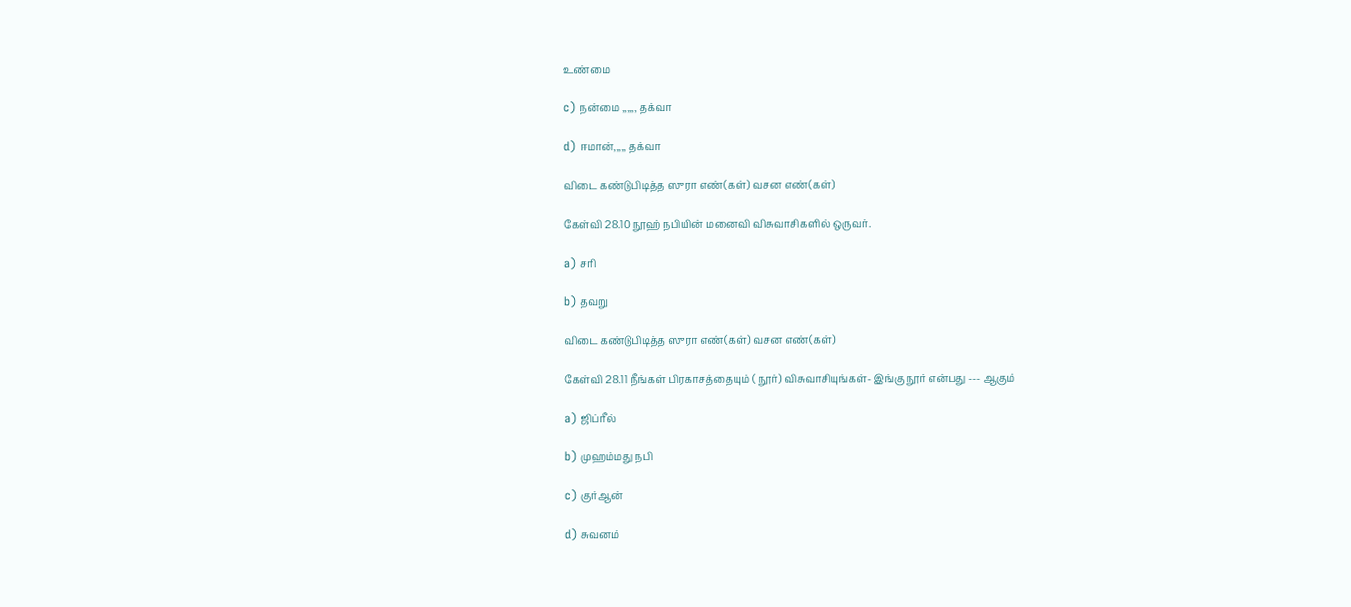உண்மை

c) நன்மை ,,,,,, தக்வா

d) ஈமான்,,,,, தக்வா

விடை கண்டுபிடித்த ஸுரா எண்(கள்) வசன எண்(கள்)

கேள்வி 28.10 நூஹ் நபியின் மனைவி விசுவாசிகளில் ஒருவர்.

a) சரி

b) தவறு

விடை கண்டுபிடித்த ஸுரா எண்(கள்) வசன எண்(கள்)

கேள்வி 28.11 நீங்கள் பிரகாசத்தையும் ( நூர்) விசுவாசியுங்கள்- இங்கு நூர் என்பது --- ஆகும்

a) ஜிப்ரீல்

b) முஹம்மது நபி

c) குர்ஆன்

d) சுவனம்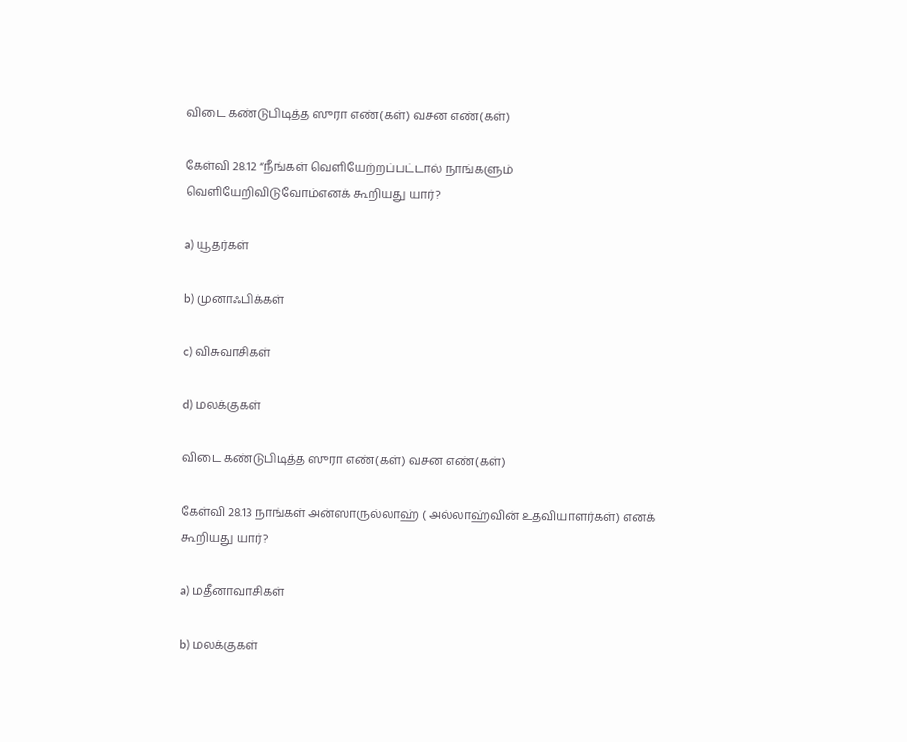விடை கண்டுபிடித்த ஸுரா எண்(கள்) வசன எண்(கள்)

கேள்வி 28.12 “நீங்கள் வெளியேற்றப்பட்டால் நாங்களும் வெளியேறிவிடுவோம்எனக் கூறியது யார்?

a) யூதர்கள்

b) முனாஃபிக்கள்

c) விசுவாசிகள்

d) மலக்குகள்

விடை கண்டுபிடித்த ஸுரா எண்(கள்) வசன எண்(கள்)

கேள்வி 28.13 நாங்கள் அன்ஸாருல்லாஹ் ( அல்லாஹ்வின் உதவியாளர்கள்) எனக் கூறியது யார்?

a) மதீனாவாசிகள்

b) மலக்குகள்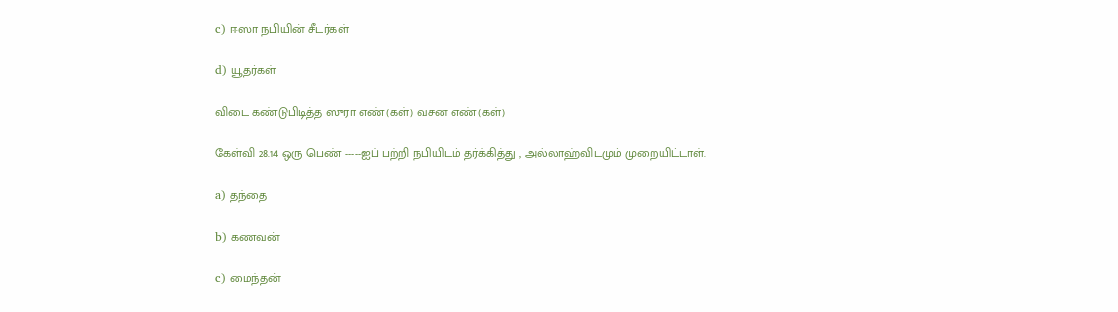c) ஈஸா நபியின் சீடர்கள்

d) யூதர்கள்

விடை கண்டுபிடித்த ஸுரா எண்(கள்) வசன எண்(கள்)

கேள்வி 28.14 ஒரு பெண் -----ஐப் பற்றி நபியிடம் தர்க்கித்து , அல்லாஹ்விடமும் முறையிட்டாள்.

a) தந்தை

b) கணவன்

c) மைந்தன்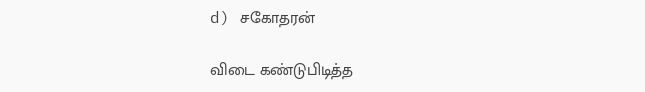d) சகோதரன்

விடை கண்டுபிடித்த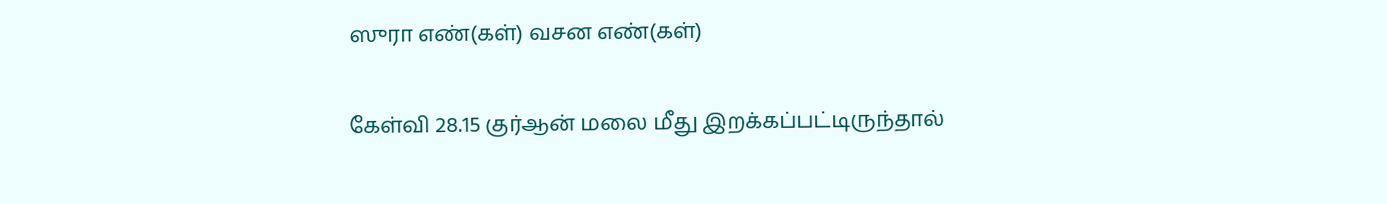ஸுரா எண்(கள்) வசன எண்(கள்)

கேள்வி 28.15 குர்ஆன் மலை மீது இறக்கப்பட்டிருந்தால்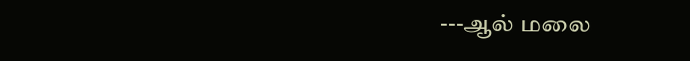---ஆல் மலை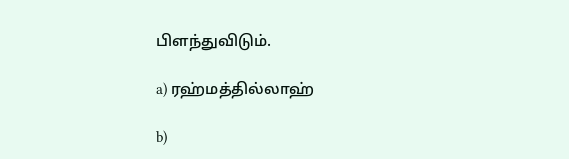பிளந்துவிடும்.

a) ரஹ்மத்தில்லாஹ்

b)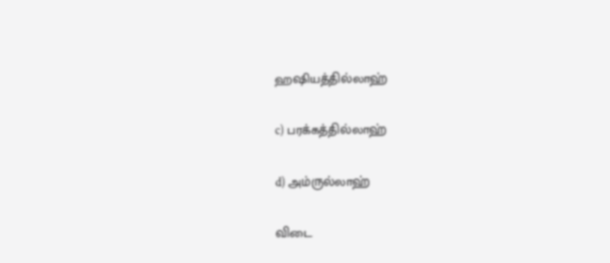ஹஷியத்தில்லாஹ்

c) பரக்கத்தில்லாஹ்

d) அம்ருல்லாஹ்

விடை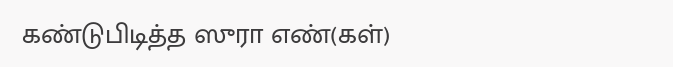கண்டுபிடித்த ஸுரா எண்(கள்)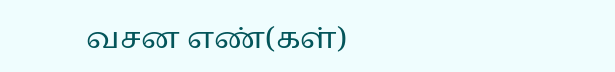வசன எண்(கள்)